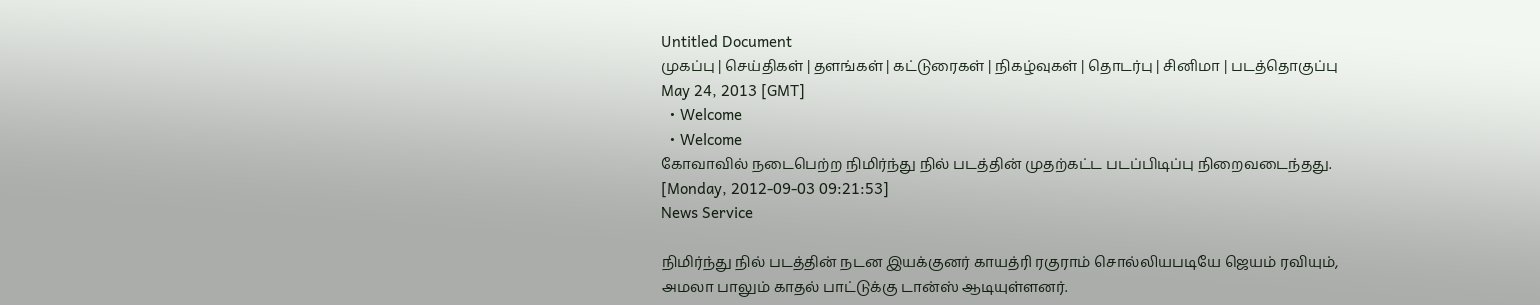Untitled Document
முகப்பு | செய்திகள் | தளங்கள் | கட்டுரைகள் | நிகழ்வுகள் | தொடர்பு | சினிமா | படத்தொகுப்பு
May 24, 2013 [GMT]
  • Welcome
  • Welcome
கோவாவில் நடைபெற்ற நிமிர்ந்து நில் படத்தின் முதற்கட்ட படப்பிடிப்பு நிறைவடைந்தது.
[Monday, 2012-09-03 09:21:53]
News Service

நிமிர்ந்து நில் படத்தின் நடன இயக்குனர் காயத்ரி ரகுராம் சொல்லியபடியே ஜெயம் ரவியும், அமலா பாலும் காதல் பாட்டுக்கு டான்ஸ் ஆடியுள்ளனர்.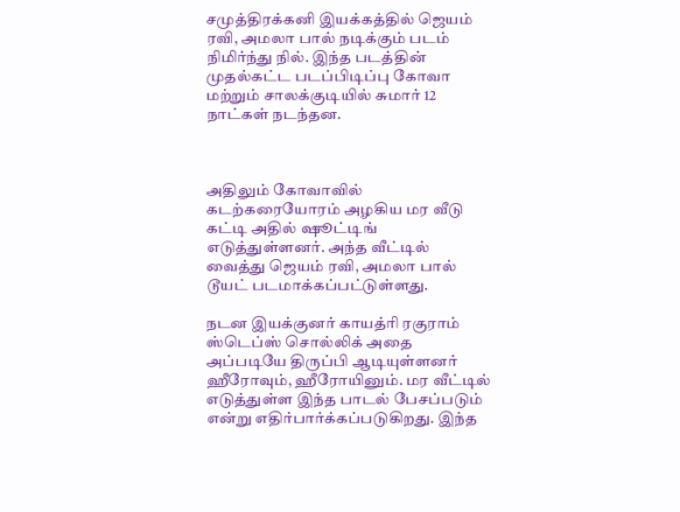சமுத்திரக்கனி இயக்கத்தில் ஜெயம் ரவி, அமலா பால் நடிக்கும் படம் நிமிர்ந்து நில். இந்த படத்தின் முதல்கட்ட படப்பிடிப்பு கோவா மற்றும் சாலக்குடியில் சுமார் 12 நாட்கள் நடந்தன.



அதிலும் கோவாவில் கடற்கரையோரம் அழகிய மர வீடு கட்டி அதில் ஷூட்டிங் எடுத்துள்ளனர். அந்த வீட்டில் வைத்து ஜெயம் ரவி, அமலா பால் டூயட் படமாக்கப்பட்டுள்ளது.

நடன இயக்குனர் காயத்ரி ரகுராம் ஸ்டெப்ஸ் சொல்லிக் அதை அப்படியே திருப்பி ஆடியுள்ளனர் ஹீரோவும், ஹீரோயினும். மர வீட்டில் எடுத்துள்ள இந்த பாடல் பேசப்படும் என்று எதிர்பார்க்கப்படுகிறது. இந்த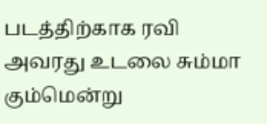படத்திற்காக ரவி அவரது உடலை சும்மா கும்மென்று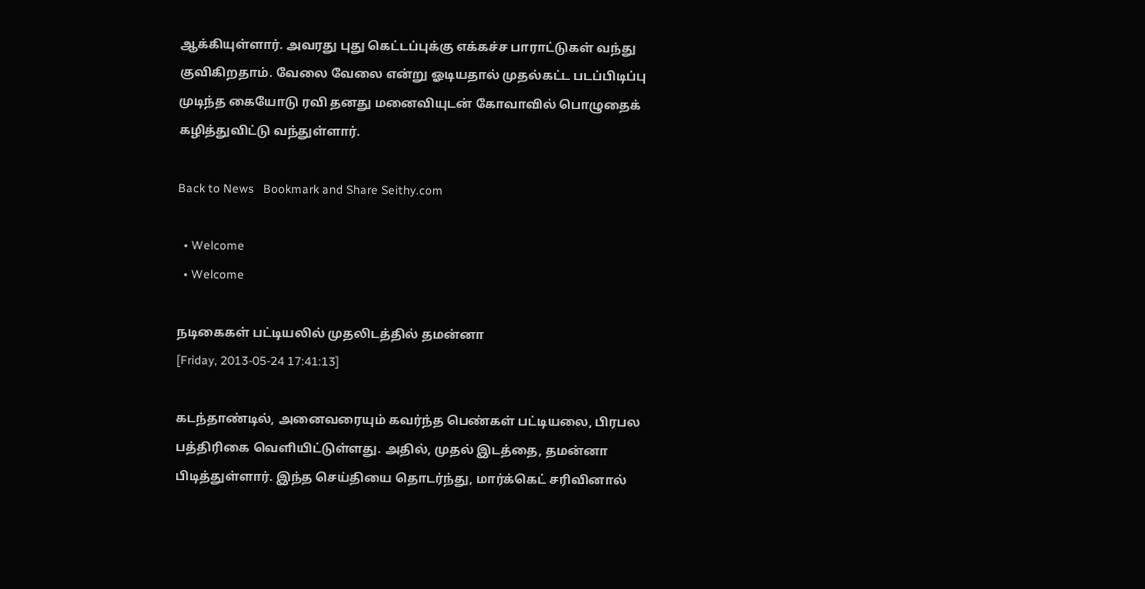ஆக்கியுள்ளார். அவரது புது கெட்டப்புக்கு எக்கச்ச பாராட்டுகள் வந்து குவிகிறதாம். வேலை வேலை என்று ஓடியதால் முதல்கட்ட படப்பிடிப்பு முடிந்த கையோடு ரவி தனது மனைவியுடன் கோவாவில் பொழுதைக் கழித்துவிட்டு வந்துள்ளார்.

Back to News   Bookmark and Share Seithy.com

  • Welcome
  • Welcome

நடிகைகள் பட்டியலில் முதலிடத்தில் தமன்னா
[Friday, 2013-05-24 17:41:13]

கடந்தாண்டில், அனைவரையும் கவர்ந்த பெண்கள் பட்டியலை, பிரபல பத்திரிகை வெளியிட்டுள்ளது. அதில், முதல் இடத்தை, தமன்னா பிடித்துள்ளார். இந்த செய்தியை தொடர்ந்து, மார்க்கெட் சரிவினால்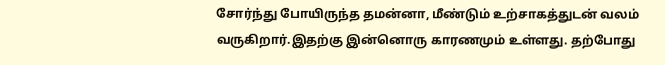சோர்ந்து போயிருந்த தமன்னா, மீண்டும் உற்சாகத்துடன் வலம் வருகிறார்.இதற்கு இன்னொரு காரணமும் உள்ளது. தற்போது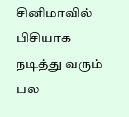சினிமாவில் பிசியாக நடித்து வரும் பல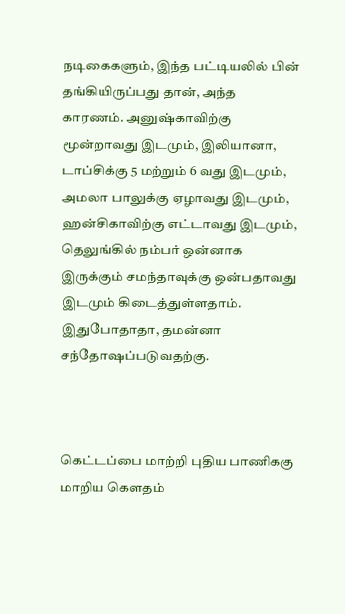நடிகைகளும், இந்த பட்டியலில் பின் தங்கியிருப்பது தான், அந்த காரணம். அனுஷ்காவிற்கு மூன்றாவது இடமும், இலியானா, டாப்சிக்கு 5 மற்றும் 6 வது இடமும், அமலா பாலுக்கு ஏழாவது இடமும், ஹன்சிகாவிற்கு எட்டாவது இடமும், தெலுங்கில் நம்பர் ஒன்னாக இருக்கும் சமந்தாவுக்கு ஒன்பதாவது இடமும் கிடைத்துள்ளதாம். இதுபோதாதா, தமன்னா சந்தோஷப்படுவதற்கு.



கெட்டப்பை மாற்றி புதிய பாணிககு மாறிய கெளதம்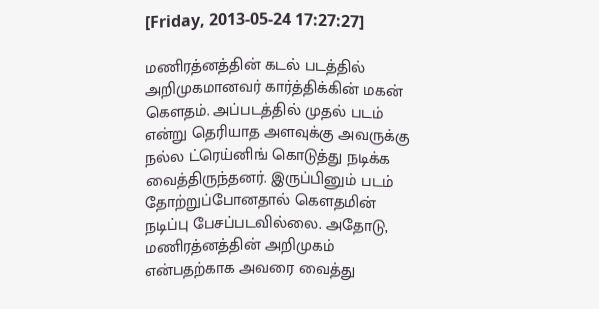[Friday, 2013-05-24 17:27:27]

மணிரத்னத்தின் கடல் படத்தில் அறிமுகமானவர் கார்த்திக்கின் மகன் கெளதம். அப்படத்தில் முதல் படம் என்று தெரியாத அளவுக்கு அவருக்கு நல்ல ட்ரெய்னிங் கொடுத்து நடிக்க வைத்திருந்தனர். இருப்பினும் படம் தோற்றுப்போனதால் கெளதமின் நடிப்பு பேசப்படவில்லை. அதோடு, மணிரத்னத்தின் அறிமுகம் என்பதற்காக அவரை வைத்து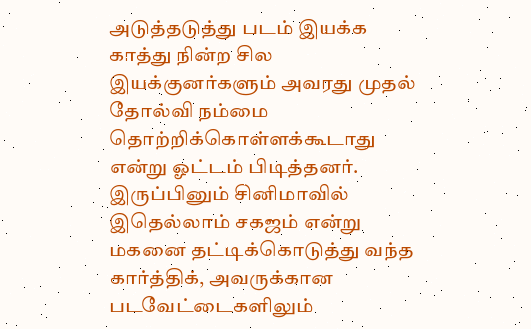அடுத்தடுத்து படம் இயக்க காத்து நின்ற சில இயக்குனர்களும் அவரது முதல் தோல்வி நம்மை தொற்றிக்கொள்ளக்கூடாது என்று ஓட்டம் பிடித்தனர். இருப்பினும் சினிமாவில் இதெல்லாம் சகஜம் என்று மகனை தட்டிக்கொடுத்து வந்த கார்த்திக், அவருக்கான படவேட்டைகளிலும்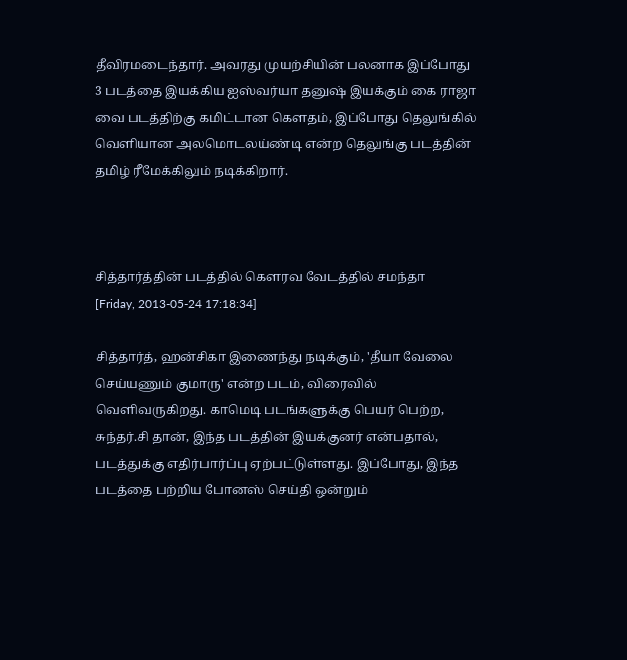தீவிரமடைந்தார். அவரது முயற்சியின் பலனாக இப்போது 3 படத்தை இயக்கிய ஐஸ்வர்யா தனுஷ் இயக்கும் கை ராஜா வை படத்திற்கு கமிட்டான கெளதம், இப்போது தெலுங்கில் வெளியான அலமொடலய்ண்டி என்ற தெலுங்கு படத்தின் தமிழ் ரீமேக்கிலும் நடிக்கிறார்.



சித்தார்த்தின் படத்தில் கௌரவ வேடத்தில் சமந்தா
[Friday, 2013-05-24 17:18:34]

சித்தார்த், ஹன்சிகா இணைந்து நடிக்கும், 'தீயா வேலை செய்யணும் குமாரு' என்ற படம், விரைவில் வெளிவருகிறது. காமெடி படங்களுக்கு பெயர் பெற்ற, சுந்தர்.சி தான், இந்த படத்தின் இயக்குனர் என்பதால், படத்துக்கு எதிர்பார்ப்பு ஏற்பட்டுள்ளது. இப்போது, இந்த படத்தை பற்றிய போனஸ் செய்தி ஒன்றும்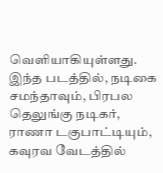வெளியாகியுள்ளது. இந்த படத்தில், நடிகை சமந்தாவும், பிரபல தெலுங்கு நடிகர், ராணா டகுபாட்டியும், கவுரவ வேடத்தில்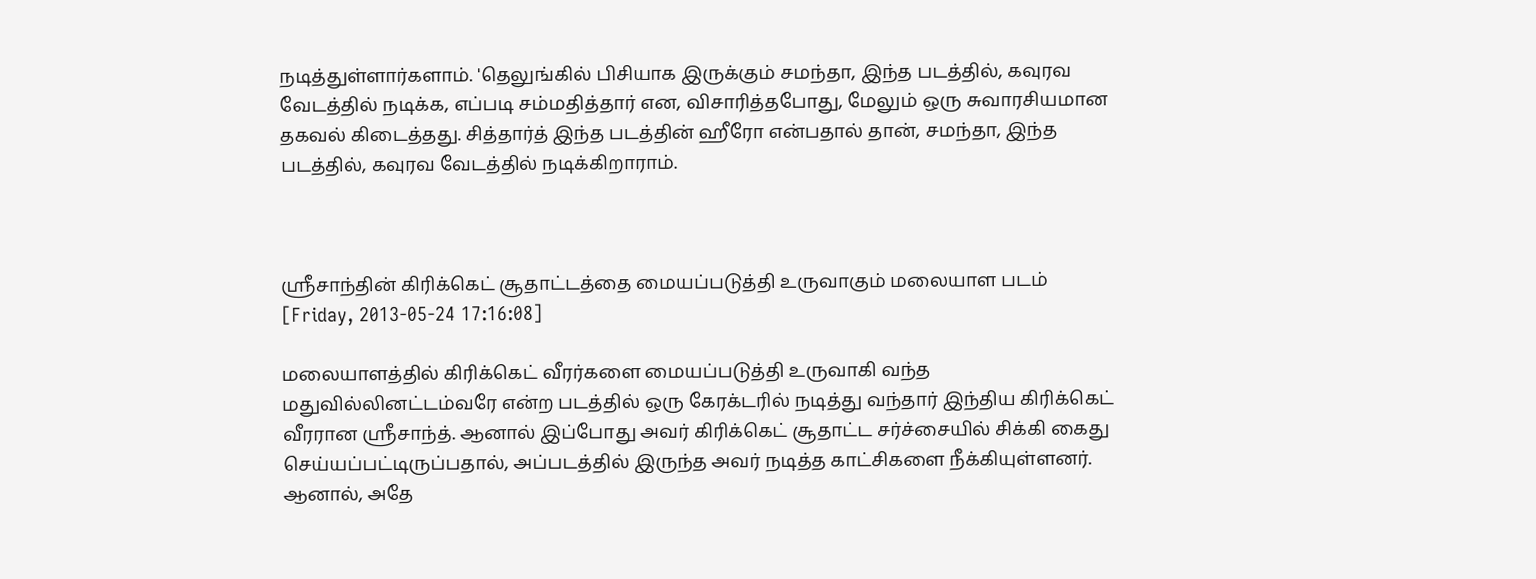நடித்துள்ளார்களாம். 'தெலுங்கில் பிசியாக இருக்கும் சமந்தா, இந்த படத்தில், கவுரவ வேடத்தில் நடிக்க, எப்படி சம்மதித்தார் என, விசாரித்தபோது, மேலும் ஒரு சுவாரசியமான தகவல் கிடைத்தது. சித்தார்த் இந்த படத்தின் ஹீரோ என்பதால் தான், சமந்தா, இந்த படத்தில், கவுரவ வேடத்தில் நடிக்கிறாராம்.



ஸ்ரீசாந்தின் கிரிக்கெட் சூதாட்டத்தை மையப்படுத்தி உருவாகும் மலையாள படம்
[Friday, 2013-05-24 17:16:08]

மலையாளத்தில் கிரிக்கெட் வீரர்களை மையப்படுத்தி உருவாகி வந்த மதுவில்லினட்டம்வரே என்ற படத்தில் ஒரு கேரக்டரில் நடித்து வந்தார் இந்திய கிரிக்கெட் வீரரான ஸ்ரீசாந்த். ஆனால் இப்போது அவர் கிரிக்கெட் சூதாட்ட சர்ச்சையில் சிக்கி கைது செய்யப்பட்டிருப்பதால், அப்படத்தில் இருந்த அவர் நடித்த காட்சிகளை நீக்கியுள்ளனர். ஆனால், அதே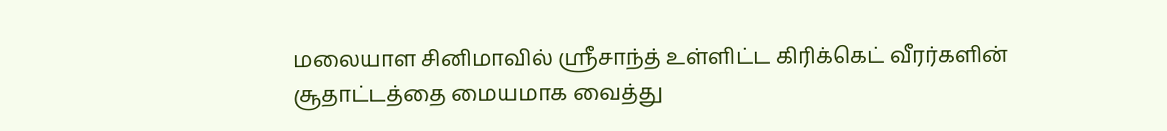மலையாள சினிமாவில் ஸ்ரீசாந்த் உள்ளிட்ட கிரிக்கெட் வீரர்களின் சூதாட்டத்தை மையமாக வைத்து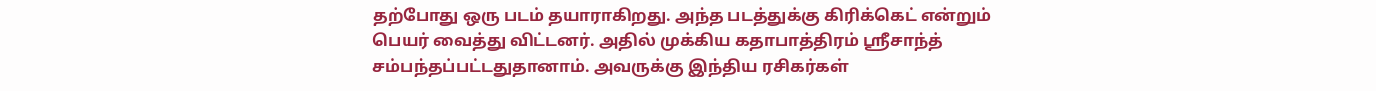தற்போது ஒரு படம் தயாராகிறது. அந்த படத்துக்கு கிரிக்கெட் என்றும் பெயர் வைத்து விட்டனர். அதில் முக்கிய கதாபாத்திரம் ஸ்ரீசாந்த் சம்பந்தப்பட்டதுதானாம். அவருக்கு இந்திய ரசிகர்கள்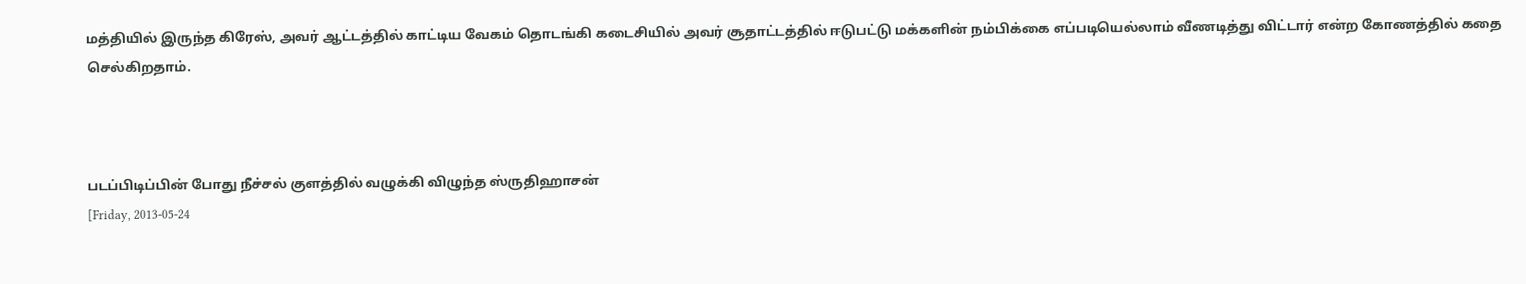மத்தியில் இருந்த கிரேஸ், அவர் ஆட்டத்தில் காட்டிய வேகம் தொடங்கி கடைசியில் அவர் சூதாட்டத்தில் ஈடுபட்டு மக்களின் நம்பிக்கை எப்படியெல்லாம் வீணடித்து விட்டார் என்ற கோணத்தில் கதை செல்கிறதாம்.



படப்பிடிப்பின் போது நீச்சல் குளத்தில் வழுக்கி விழுந்த ஸ்ருதிஹாசன்
[Friday, 2013-05-24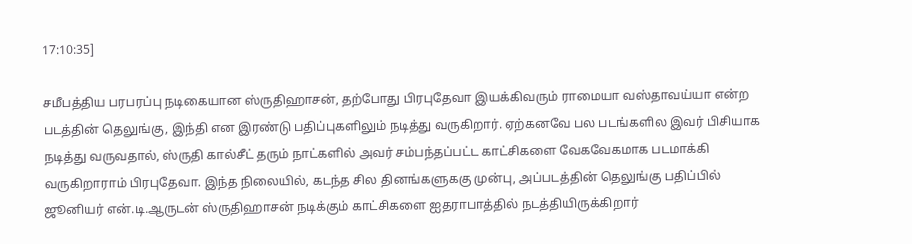17:10:35]

சமீபத்திய பரபரப்பு நடிகையான ஸ்ருதிஹாசன், தற்போது பிரபுதேவா இயக்கிவரும் ராமையா வஸ்தாவய்யா என்ற படத்தின் தெலுங்கு, இந்தி என இரண்டு பதிப்புகளிலும் நடித்து வருகிறார். ஏற்கனவே பல படங்களில இவர் பிசியாக நடித்து வருவதால், ஸ்ருதி கால்சீட் தரும் நாட்களில் அவர் சம்பந்தப்பட்ட காட்சிகளை வேகவேகமாக படமாக்கி வருகிறாராம் பிரபுதேவா. இந்த நிலையில், கடந்த சில தினங்களுககு முன்பு, அப்படத்தின் தெலுங்கு பதிப்பில் ஜூனியர் என்.டி.ஆருடன் ஸ்ருதிஹாசன் நடிக்கும் காட்சிகளை ஐதராபாத்தில் நடத்தியிருக்கிறார்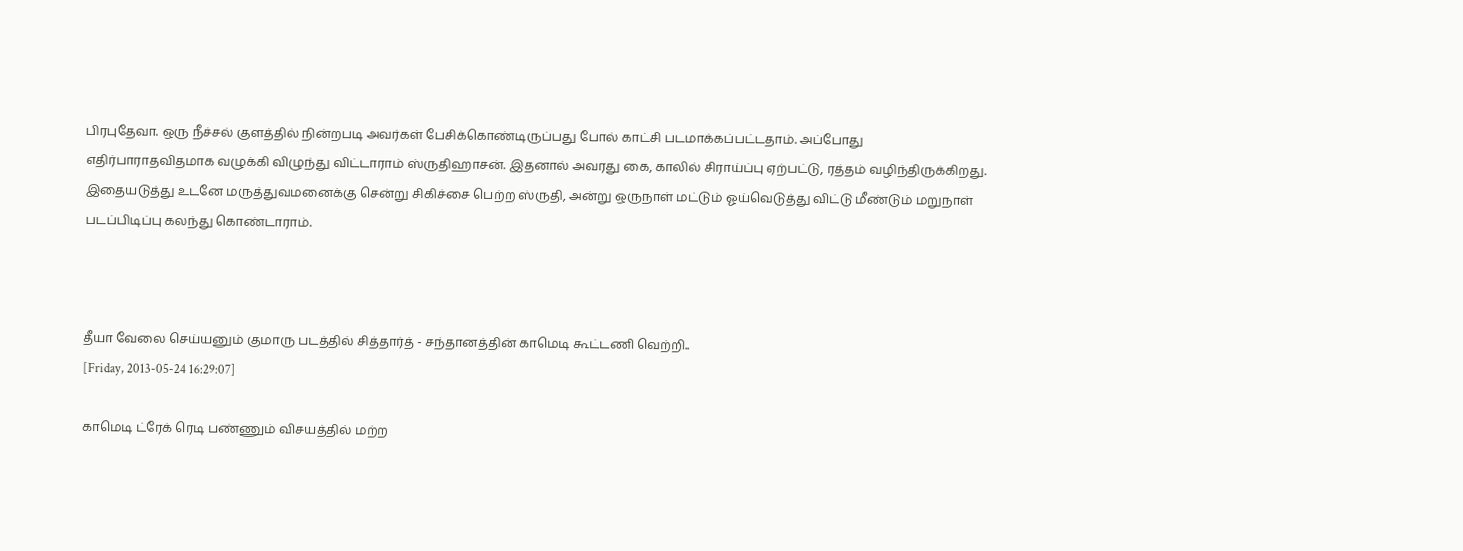பிரபுதேவா. ஒரு நீச்சல் குளத்தில் நின்றபடி அவர்கள் பேசிக்கொண்டிருப்பது போல் காட்சி படமாக்கப்பட்டதாம். அப்போது எதிர்பாராதவிதமாக வழுக்கி விழுந்து விட்டாராம் ஸ்ருதிஹாசன். இதனால் அவரது கை, காலில் சிராய்ப்பு ஏற்பட்டு, ரத்தம் வழிந்திருக்கிறது. இதையடுத்து உடனே மருத்துவமனைக்கு சென்று சிகிச்சை பெற்ற ஸ்ருதி, அன்று ஒருநாள் மட்டும் ஓய்வெடுத்து விட்டு மீண்டும் மறுநாள் படப்பிடிப்பு கலந்து கொண்டாராம்.



தீயா வேலை செய்யனும் குமாரு படத்தில் சித்தார்த் - சந்தானத்தின் காமெடி கூட்டணி வெற்றி..
[Friday, 2013-05-24 16:29:07]

காமெடி ட்ரேக் ரெடி பண்ணும் விசயத்தில் மற்ற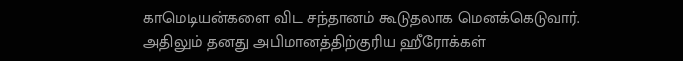காமெடியன்களை விட சந்தானம் கூடுதலாக மெனக்கெடுவார். அதிலும் தனது அபிமானத்திற்குரிய ஹீரோக்கள்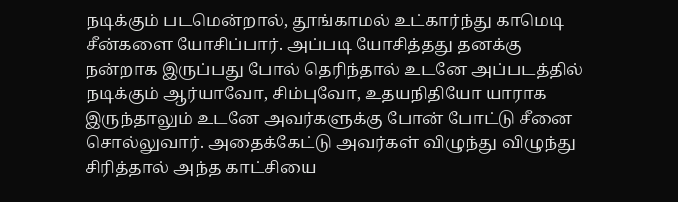நடிக்கும் படமென்றால், தூங்காமல் உட்கார்ந்து காமெடி சீன்களை யோசிப்பார். அப்படி யோசித்தது தனக்கு நன்றாக இருப்பது போல் தெரிந்தால் உடனே அப்படத்தில் நடிக்கும் ஆர்யாவோ, சிம்புவோ, உதயநிதியோ யாராக இருந்தாலும் உடனே அவர்களுக்கு போன் போட்டு சீனை சொல்லுவார். அதைக்கேட்டு அவர்கள் விழுந்து விழுந்து சிரித்தால் அந்த காட்சியை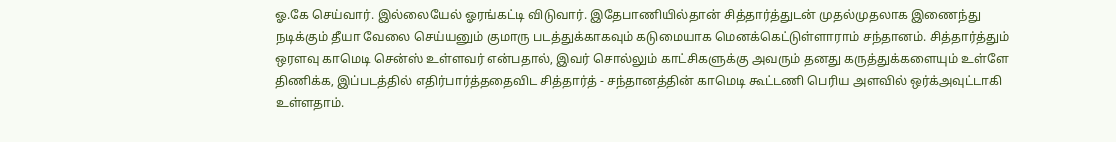ஓ.கே செய்வார். இல்லையேல் ஓரங்கட்டி விடுவார். இதேபாணியில்தான் சித்தார்த்துடன் முதல்முதலாக இணைந்து நடிக்கும் தீயா வேலை செய்யனும் குமாரு படத்துக்காகவும் கடுமையாக மெனக்கெட்டுள்ளாராம் சந்தானம். சித்தார்த்தும் ஒரளவு காமெடி சென்ஸ் உள்ளவர் என்பதால், இவர் சொல்லும் காட்சிகளுக்கு அவரும் தனது கருத்துக்களையும் உள்ளே திணிக்க, இப்படத்தில் எதிர்பார்த்ததைவிட சித்தார்த் - சந்தானத்தின் காமெடி கூட்டணி பெரிய அளவில் ஒர்க்அவுட்டாகி உள்ளதாம்.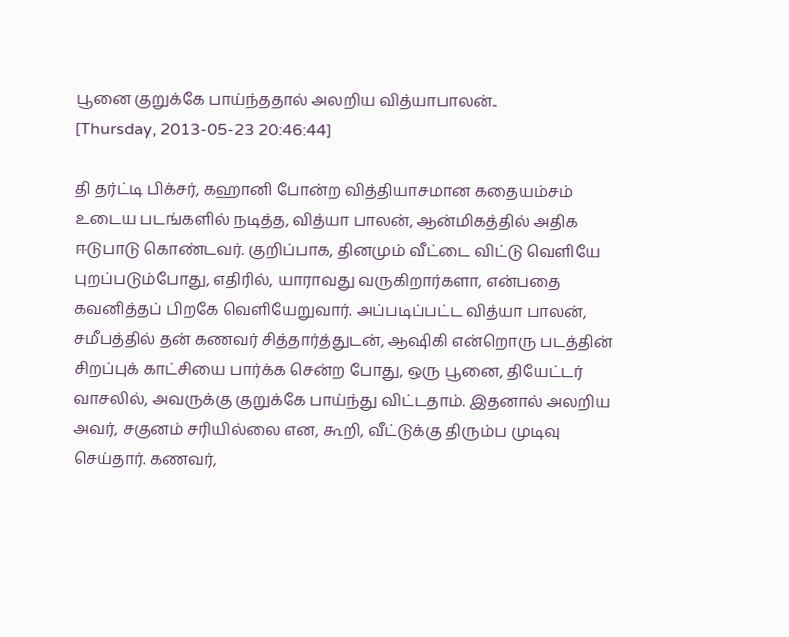பூனை குறுக்கே பாய்ந்ததால் அலறிய வித்யாபாலன்..
[Thursday, 2013-05-23 20:46:44]

தி தர்ட்டி பிக்சர், கஹானி போன்ற வித்தியாசமான கதையம்சம் உடைய படங்களில் நடித்த, வித்யா பாலன், ஆன்மிகத்தில் அதிக ஈடுபாடு கொண்டவர். குறிப்பாக, தினமும் வீட்டை விட்டு வெளியே புறப்படும்போது, எதிரில், யாராவது வருகிறார்களா, என்பதை கவனித்தப் பிறகே வெளியேறுவார். அப்படிப்பட்ட வித்யா பாலன், சமீபத்தில் தன் கணவர் சித்தார்த்துடன், ஆஷிகி என்றொரு படத்தின் சிறப்புக் காட்சியை பார்க்க சென்ற போது, ஒரு பூனை, தியேட்டர் வாசலில், அவருக்கு குறுக்கே பாய்ந்து விட்டதாம். இதனால் அலறிய அவர், சகுனம் சரியில்லை என, கூறி, வீட்டுக்கு திரும்ப முடிவு செய்தார். கணவர்,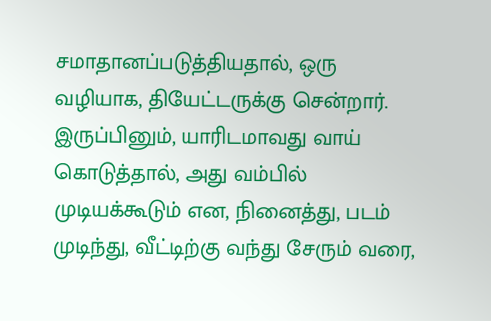சமாதானப்படுத்தியதால், ஒரு வழியாக, தியேட்டருக்கு சென்றார். இருப்பினும், யாரிடமாவது வாய் கொடுத்தால், அது வம்பில் முடியக்கூடும் என, நினைத்து, படம் முடிந்து, வீட்டிற்கு வந்து சேரும் வரை,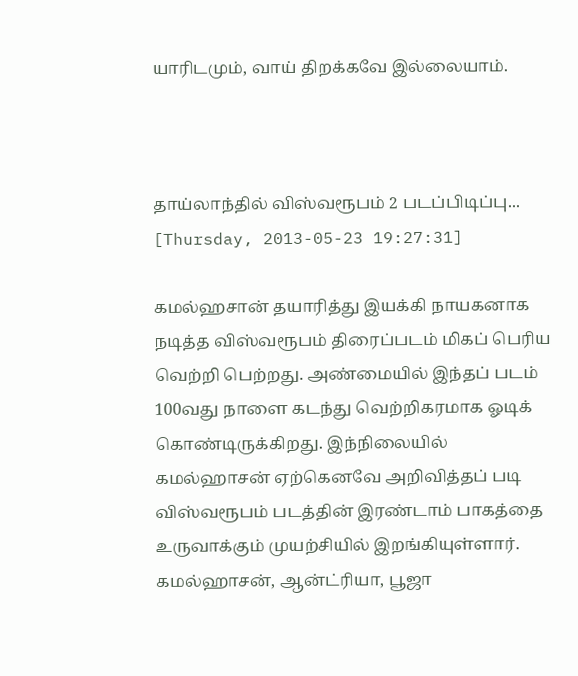யாரிடமும், வாய் திறக்கவே இல்லையாம்.



தாய்லாந்தில் விஸ்வரூபம் 2 படப்பிடிப்பு...
[Thursday, 2013-05-23 19:27:31]

கமல்ஹசான் தயாரித்து இயக்கி நாயகனாக நடித்த விஸ்வரூபம் திரைப்படம் மிகப் பெரிய வெற்றி பெற்றது. அண்மையில் இந்தப் படம் 100வது நாளை கடந்து வெற்றிகரமாக ஓடிக் கொண்டிருக்கிறது. இந்நிலையில் கமல்ஹாசன் ஏற்கெனவே அறிவித்தப் படி விஸ்வரூபம் படத்தின் இரண்டாம் பாகத்தை உருவாக்கும் முயற்சியில் இறங்கியுள்ளார். கமல்ஹாசன், ஆன்ட்ரியா, பூஜா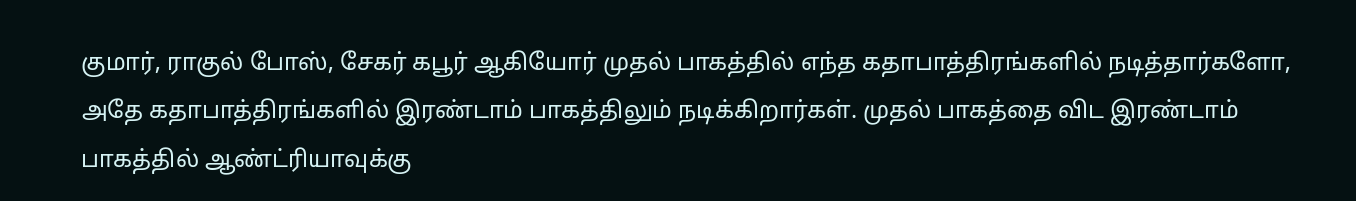குமார், ராகுல் போஸ், சேகர் கபூர் ஆகியோர் முதல் பாகத்தில் எந்த கதாபாத்திரங்களில் நடித்தார்களோ, அதே கதாபாத்திரங்களில் இரண்டாம் பாகத்திலும் நடிக்கிறார்கள். முதல் பாகத்தை விட இரண்டாம் பாகத்தில் ஆண்ட்ரியாவுக்கு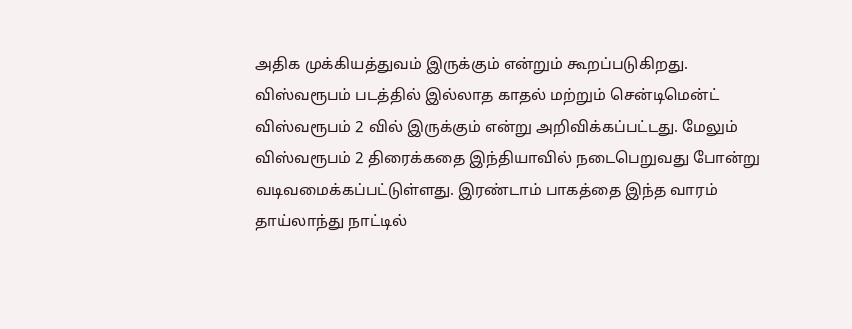அதிக முக்கியத்துவம் இருக்கும் என்றும் கூறப்படுகிறது. விஸ்வரூபம் படத்தில் இல்லாத காதல் மற்றும் சென்டிமென்ட் விஸ்வரூபம் 2 வில் இருக்கும் என்று அறிவிக்கப்பட்டது. மேலும் விஸ்வரூபம் 2 திரைக்கதை இந்தியாவில் நடைபெறுவது போன்று வடிவமைக்கப்பட்டுள்ளது. இரண்டாம் பாகத்தை இந்த வாரம் தாய்லாந்து நாட்டில்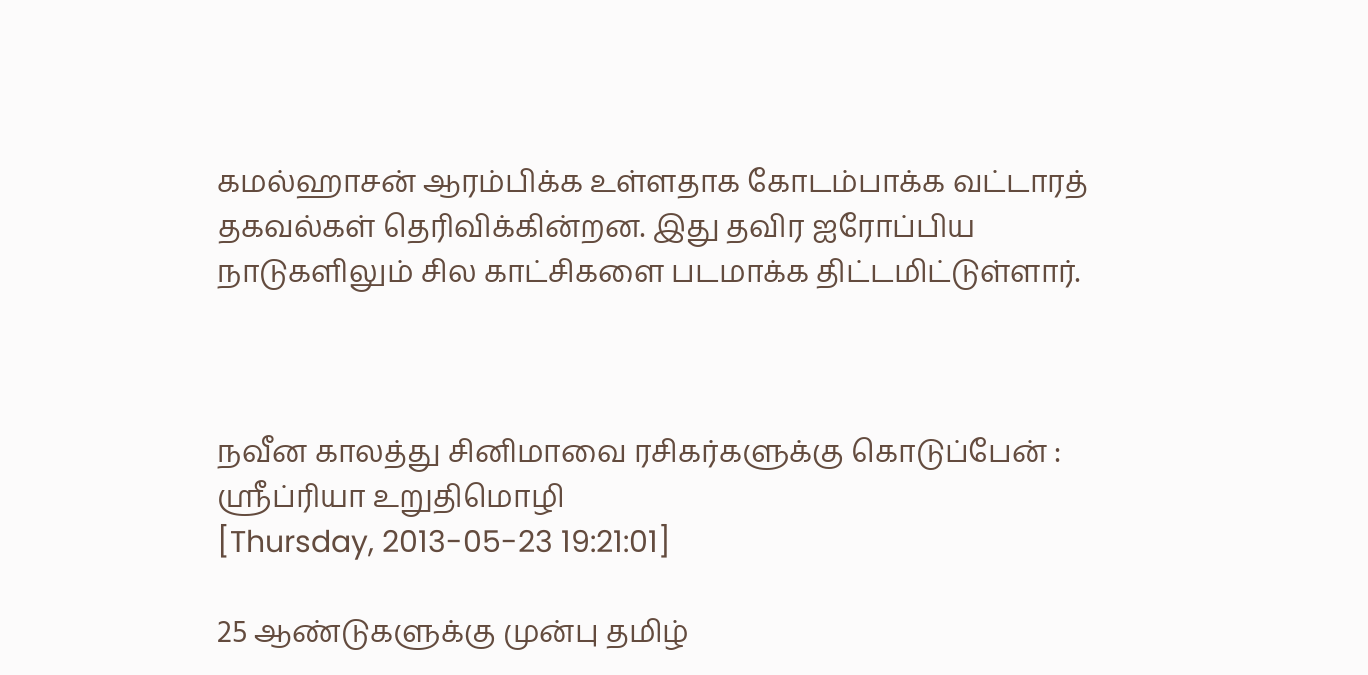கமல்ஹாசன் ஆரம்பிக்க உள்ளதாக கோடம்பாக்க வட்டாரத் தகவல்கள் தெரிவிக்கின்றன. இது தவிர ஐரோப்பிய நாடுகளிலும் சில காட்சிகளை படமாக்க திட்டமிட்டுள்ளார்.



நவீன காலத்து சினிமாவை ரசிகர்களுக்கு கொடுப்பேன் : ஸ்ரீப்ரியா உறுதிமொழி
[Thursday, 2013-05-23 19:21:01]

25 ஆண்டுகளுக்கு முன்பு தமிழ்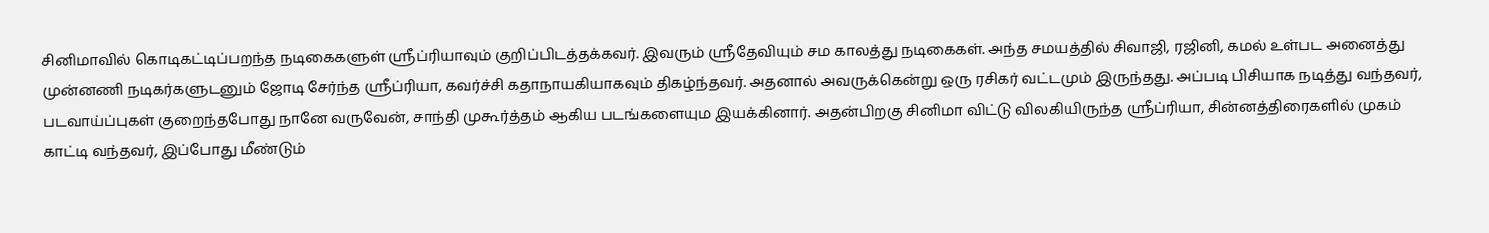சினிமாவில் கொடிகட்டிப்பறந்த நடிகைகளுள் ஸ்ரீப்ரியாவும் குறிப்பிடத்தக்கவர். இவரும் ஸ்ரீதேவியும் சம காலத்து நடிகைகள். அந்த சமயத்தில் சிவாஜி, ரஜினி, கமல் உள்பட அனைத்து முன்னணி நடிகர்களுடனும் ஜோடி சேர்ந்த ஸ்ரீப்ரியா, கவர்ச்சி கதாநாயகியாகவும் திகழ்ந்தவர். அதனால் அவருக்கென்று ஒரு ரசிகர் வட்டமும் இருந்தது. அப்படி பிசியாக நடித்து வந்தவர், படவாய்ப்புகள் குறைந்தபோது நானே வருவேன், சாந்தி முகூர்த்தம் ஆகிய படங்களையும இயக்கினார். அதன்பிறகு சினிமா விட்டு விலகியிருந்த ஸ்ரீப்ரியா, சின்னத்திரைகளில் முகம் காட்டி வந்தவர், இப்போது மீண்டும்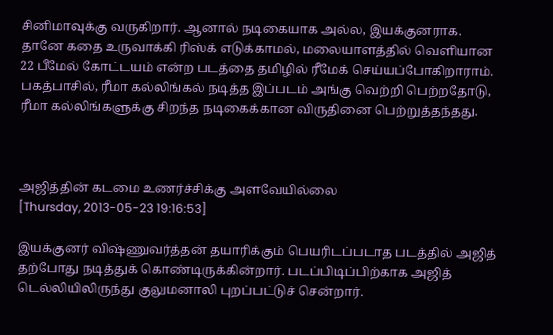சினிமாவுக்கு வருகிறார். ஆனால் நடிகையாக அல்ல, இயக்குனராக. தானே கதை உருவாக்கி ரிஸ்க் எடுக்காமல், மலையாளத்தில் வெளியான 22 பீமேல் கோட்டயம் என்ற படத்தை தமிழில் ரீமேக் செய்யப்போகிறாராம். பகத்பாசில், ரீமா கல்லிங்கல் நடித்த இப்படம் அங்கு வெற்றி பெற்றதோடு, ரீமா கல்லிங்களுக்கு சிறந்த நடிகைக்கான விருதினை பெற்றுத்தந்தது.



அஜித்தின் கடமை உணர்ச்சிக்கு அளவேயில்லை
[Thursday, 2013-05-23 19:16:53]

இயக்குனர் விஷ்ணுவர்த்தன் தயாரிக்கும் பெயரிடப்படாத படத்தில் அஜித் தற்போது நடித்துக் கொண்டிருக்கின்றார். படப்பிடிப்பிற்காக அஜித் டெல்லியிலிருந்து குலுமனாலி புறப்பட்டுச் சென்றார்.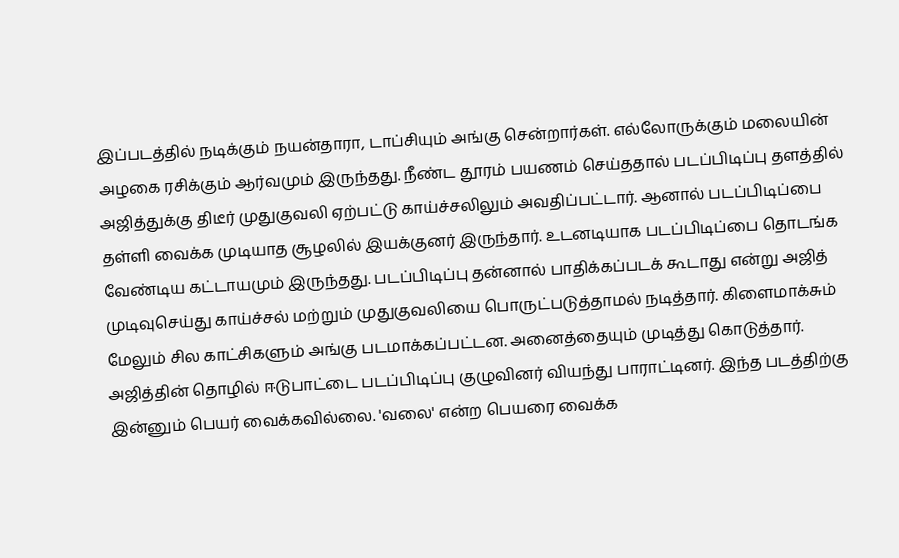இப்படத்தில் நடிக்கும் நயன்தாரா, டாப்சியும் அங்கு சென்றார்கள். எல்லோருக்கும் மலையின் அழகை ரசிக்கும் ஆர்வமும் இருந்தது. நீண்ட தூரம் பயணம் செய்ததால் படப்பிடிப்பு தளத்தில் அஜித்துக்கு திடீர் முதுகுவலி ஏற்பட்டு காய்ச்சலிலும் அவதிப்பட்டார். ஆனால் படப்பிடிப்பை தள்ளி வைக்க முடியாத சூழலில் இயக்குனர் இருந்தார். உடனடியாக படப்பிடிப்பை தொடங்க வேண்டிய கட்டாயமும் இருந்தது. படப்பிடிப்பு தன்னால் பாதிக்கப்படக் கூடாது என்று அஜித் முடிவுசெய்து காய்ச்சல் மற்றும் முதுகுவலியை பொருட்படுத்தாமல் நடித்தார். கிளைமாக்சும் மேலும் சில காட்சிகளும் அங்கு படமாக்கப்பட்டன. அனைத்தையும் முடித்து கொடுத்தார். அஜித்தின் தொழில் ஈடுபாட்டை படப்பிடிப்பு குழுவினர் வியந்து பாராட்டினர். இந்த படத்திற்கு இன்னும் பெயர் வைக்கவில்லை. 'வலை' என்ற பெயரை வைக்க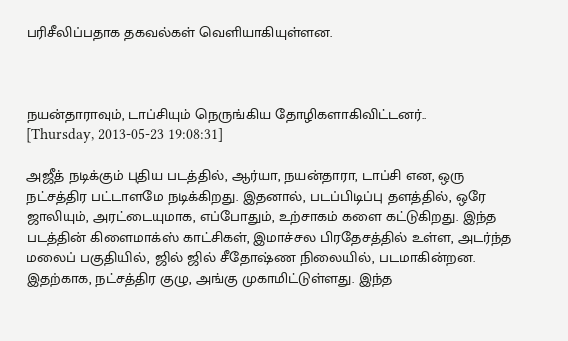பரிசீலிப்பதாக தகவல்கள் வெளியாகியுள்ளன.



நயன்தாராவும், டாப்சியும் நெருங்கிய தோழிகளாகிவிட்டனர்..
[Thursday, 2013-05-23 19:08:31]

அஜீத் நடிக்கும் புதிய படத்தில், ஆர்யா, நயன்தாரா, டாப்சி என, ஒரு நட்சத்திர பட்டாளமே நடிக்கிறது. இதனால், படப்பிடிப்பு தளத்தில், ஒரே ஜாலியும், அரட்டையுமாக, எப்போதும், உற்சாகம் களை கட்டுகிறது. இந்த படத்தின் கிளைமாக்ஸ் காட்சிகள், இமாச்சல பிரதேசத்தில் உள்ள, அடர்ந்த மலைப் பகுதியில், ஜில் ஜில் சீதோஷ்ண நிலையில், படமாகின்றன. இதற்காக, நட்சத்திர குழு, அங்கு முகாமிட்டுள்ளது. இந்த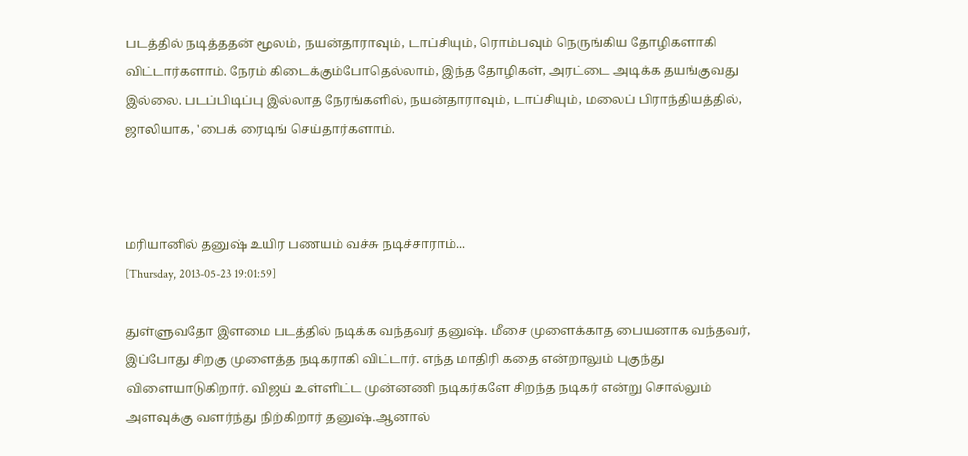படத்தில் நடித்ததன் மூலம், நயன்தாராவும், டாப்சியும், ரொம்பவும் நெருங்கிய தோழிகளாகி விட்டார்களாம். நேரம் கிடைக்கும்போதெல்லாம், இந்த தோழிகள், அரட்டை அடிக்க தயங்குவது இல்லை. படப்பிடிப்பு இல்லாத நேரங்களில், நயன்தாராவும், டாப்சியும், மலைப் பிராந்தியத்தில், ஜாலியாக, 'பைக் ரைடிங் செய்தார்களாம்.



மரியானில் தனுஷ் உயிர பணயம் வச்சு நடிச்சாராம்...
[Thursday, 2013-05-23 19:01:59]

துள்ளுவதோ இளமை படத்தில் நடிக்க வந்தவர் தனுஷ். மீசை முளைக்காத பையனாக வந்தவர், இப்போது சிறகு முளைத்த நடிகராகி விட்டார். எந்த மாதிரி கதை என்றாலும் புகுந்து விளையாடுகிறார். விஜய் உள்ளிட்ட முன்னணி நடிகர்களே சிறந்த நடிகர் என்று சொல்லும் அளவுக்கு வளர்ந்து நிற்கிறார் தனுஷ்.ஆனால்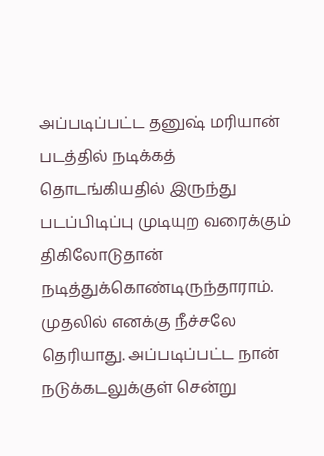அப்படிப்பட்ட தனுஷ் மரியான் படத்தில் நடிக்கத் தொடங்கியதில் இருந்து படப்பிடிப்பு முடியுற வரைக்கும் திகிலோடுதான் நடித்துக்கொண்டிருந்தாராம். முதலில் எனக்கு நீச்சலே தெரியாது. அப்படிப்பட்ட நான் நடுக்கடலுக்குள் சென்று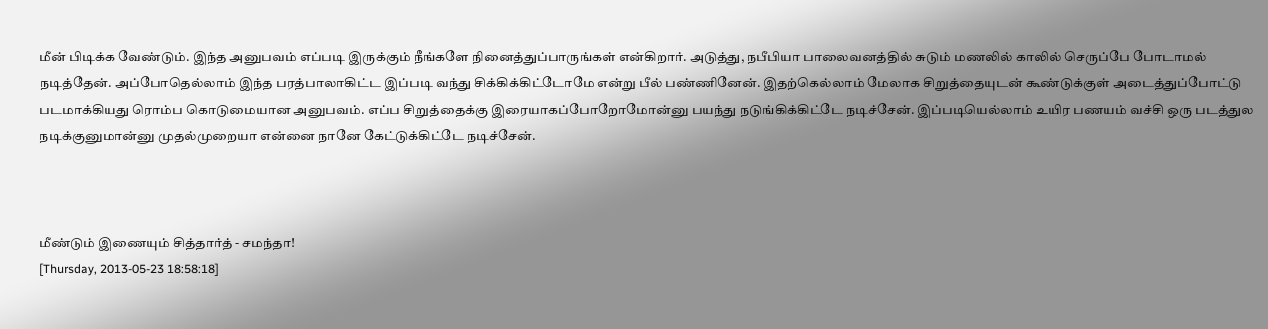மீன் பிடிக்க வேண்டும். இந்த அனுபவம் எப்படி இருக்கும் நீங்களே நினைத்துப்பாருங்கள் என்கிறார். அடுத்து, நபீபியா பாலைவனத்தில் சுடும் மணலில் காலில் செருப்பே போடாமல் நடித்தேன். அப்போதெல்லாம் இந்த பரத்பாலாகிட்ட இப்படி வந்து சிக்கிக்கிட்டோமே என்று பீல் பண்ணினேன். இதற்கெல்லாம் மேலாக சிறுத்தையுடன் கூண்டுக்குள் அடைத்துப்போட்டு படமாக்கியது ரொம்ப கொடுமையான அனுபவம். எப்ப சிறுத்தைக்கு இரையாகப்போறோமோன்னு பயந்து நடுங்கிக்கிட்டே நடிச்சேன். இப்படியெல்லாம் உயிர பணயம் வச்சி ஒரு படத்துல நடிக்குனுமான்னு முதல்முறையா என்னை நானே கேட்டுக்கிட்டே நடிச்சேன்.



மீண்டும் இணையும் சித்தார்த் - சமந்தா!
[Thursday, 2013-05-23 18:58:18]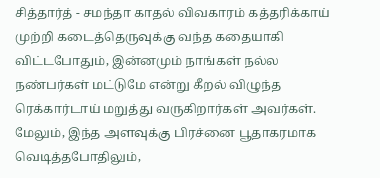சித்தார்த் - சமந்தா காதல் விவகாரம் கத்தரிக்காய் முற்றி கடைத்தெருவுக்கு வந்த கதையாகி விட்டபோதும், இன்னமும் நாங்கள் நல்ல நண்பர்கள் மட்டுமே என்று கீறல் விழுந்த ரெக்கார்டாய் மறுத்து வருகிறார்கள் அவர்கள். மேலும், இந்த அளவுக்கு பிரச்னை பூதாகரமாக வெடித்தபோதிலும்,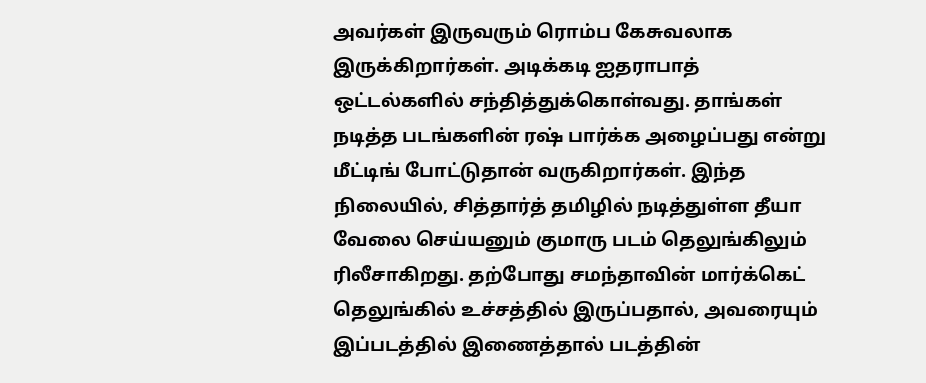அவர்கள் இருவரும் ரொம்ப கேசுவலாக இருக்கிறார்கள். அடிக்கடி ஐதராபாத் ஒட்டல்களில் சந்தித்துக்கொள்வது. தாங்கள் நடித்த படங்களின் ரஷ் பார்க்க அழைப்பது என்று மீட்டிங் போட்டுதான் வருகிறார்கள். இந்த நிலையில், சித்தார்த் தமிழில் நடித்துள்ள தீயா வேலை செய்யனும் குமாரு படம் தெலுங்கிலும் ரிலீசாகிறது. தற்போது சமந்தாவின் மார்க்கெட் தெலுங்கில் உச்சத்தில் இருப்பதால், அவரையும் இப்படத்தில் இணைத்தால் படத்தின்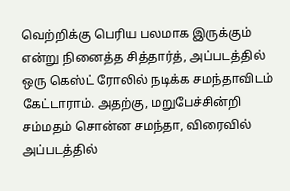வெற்றிக்கு பெரிய பலமாக இருக்கும் என்று நினைத்த சித்தார்த், அப்படத்தில் ஒரு கெஸ்ட் ரோலில் நடிக்க சமந்தாவிடம் கேட்டாராம். அதற்கு, மறுபேச்சின்றி சம்மதம் சொன்ன சமந்தா, விரைவில் அப்படத்தில்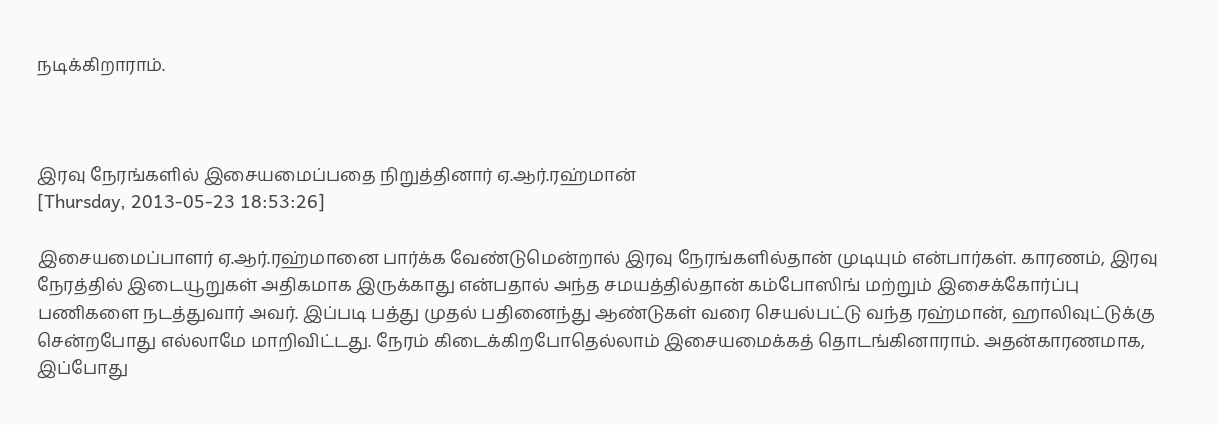நடிக்கிறாராம்.



இரவு நேரங்களில் இசையமைப்பதை நிறுத்தினார் ஏ.ஆர்.ரஹ்மான்
[Thursday, 2013-05-23 18:53:26]

இசையமைப்பாளர் ஏ.ஆர்.ரஹ்மானை பார்க்க வேண்டுமென்றால் இரவு நேரங்களில்தான் முடியும் என்பார்கள். காரணம், இரவு நேரத்தில் இடையூறுகள் அதிகமாக இருக்காது என்பதால் அந்த சமயத்தில்தான் கம்போஸிங் மற்றும் இசைக்கோர்ப்பு பணிகளை நடத்துவார் அவர். இப்படி பத்து முதல் பதினைந்து ஆண்டுகள் வரை செயல்பட்டு வந்த ரஹ்மான், ஹாலிவுட்டுக்கு சென்றபோது எல்லாமே மாறிவிட்டது. நேரம் கிடைக்கிறபோதெல்லாம் இசையமைக்கத் தொடங்கினாராம். அதன்காரணமாக, இப்போது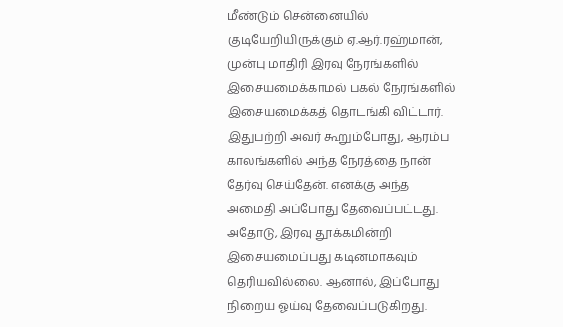மீண்டும் சென்னையில் குடியேறியிருக்கும் ஏ.ஆர்.ரஹ்மான், முன்பு மாதிரி இரவு நேரங்களில் இசையமைக்காமல் பகல் நேரங்களில் இசையமைக்கத் தொடங்கி விட்டார். இதுபற்றி அவர் கூறும்போது, ஆரம்ப காலங்களில் அந்த நேரத்தை நான் தேர்வு செய்தேன். எனக்கு அந்த அமைதி அப்போது தேவைப்பட்டது. அதோடு, இரவு தூக்கமின்றி இசையமைப்பது கடினமாகவும் தெரியவில்லை. ஆனால், இப்போது நிறைய ஓய்வு தேவைப்படுகிறது.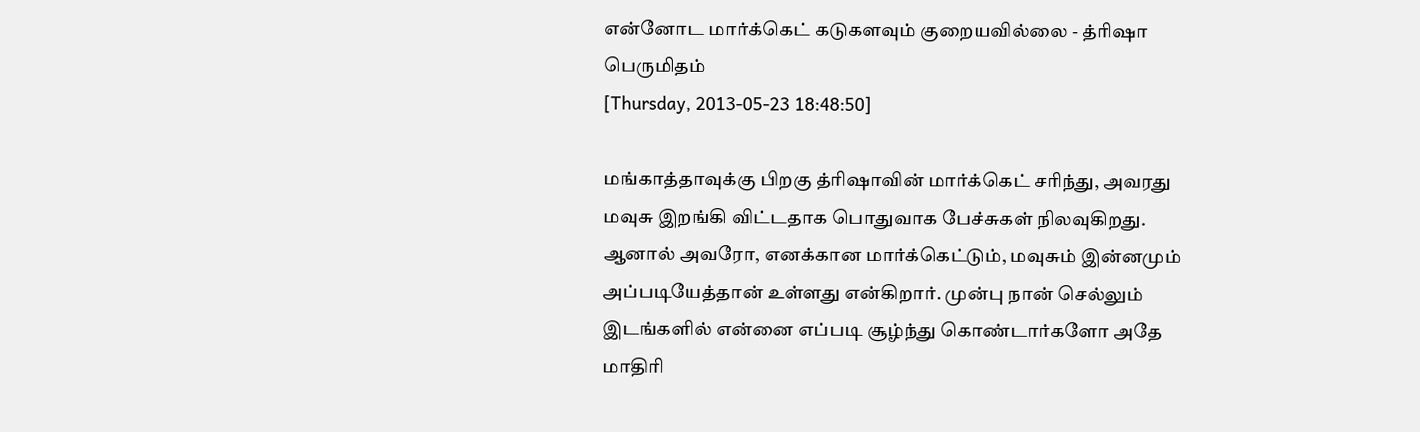என்னோட மார்க்கெட் கடுகளவும் குறையவில்லை - த்ரிஷா பெருமிதம்
[Thursday, 2013-05-23 18:48:50]

மங்காத்தாவுக்கு பிறகு த்ரிஷாவின் மார்க்கெட் சரிந்து, அவரது மவுசு இறங்கி விட்டதாக பொதுவாக பேச்சுகள் நிலவுகிறது. ஆனால் அவரோ, எனக்கான மார்க்கெட்டும், மவுசும் இன்னமும் அப்படியேத்தான் உள்ளது என்கிறார். முன்பு நான் செல்லும் இடங்களில் என்னை எப்படி சூழ்ந்து கொண்டார்களோ அதே மாதிரி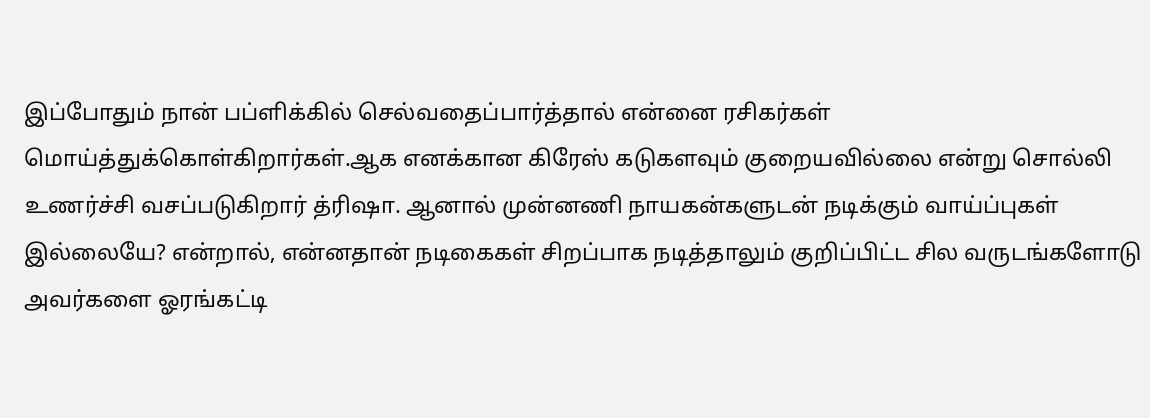இப்போதும் நான் பப்ளிக்கில் செல்வதைப்பார்த்தால் என்னை ரசிகர்கள் மொய்த்துக்கொள்கிறார்கள்.ஆக எனக்கான கிரேஸ் கடுகளவும் குறையவில்லை என்று சொல்லி உணர்ச்சி வசப்படுகிறார் த்ரிஷா. ஆனால் முன்னணி நாயகன்களுடன் நடிக்கும் வாய்ப்புகள் இல்லையே? என்றால், என்னதான் நடிகைகள் சிறப்பாக நடித்தாலும் குறிப்பிட்ட சில வருடங்களோடு அவர்களை ஓரங்கட்டி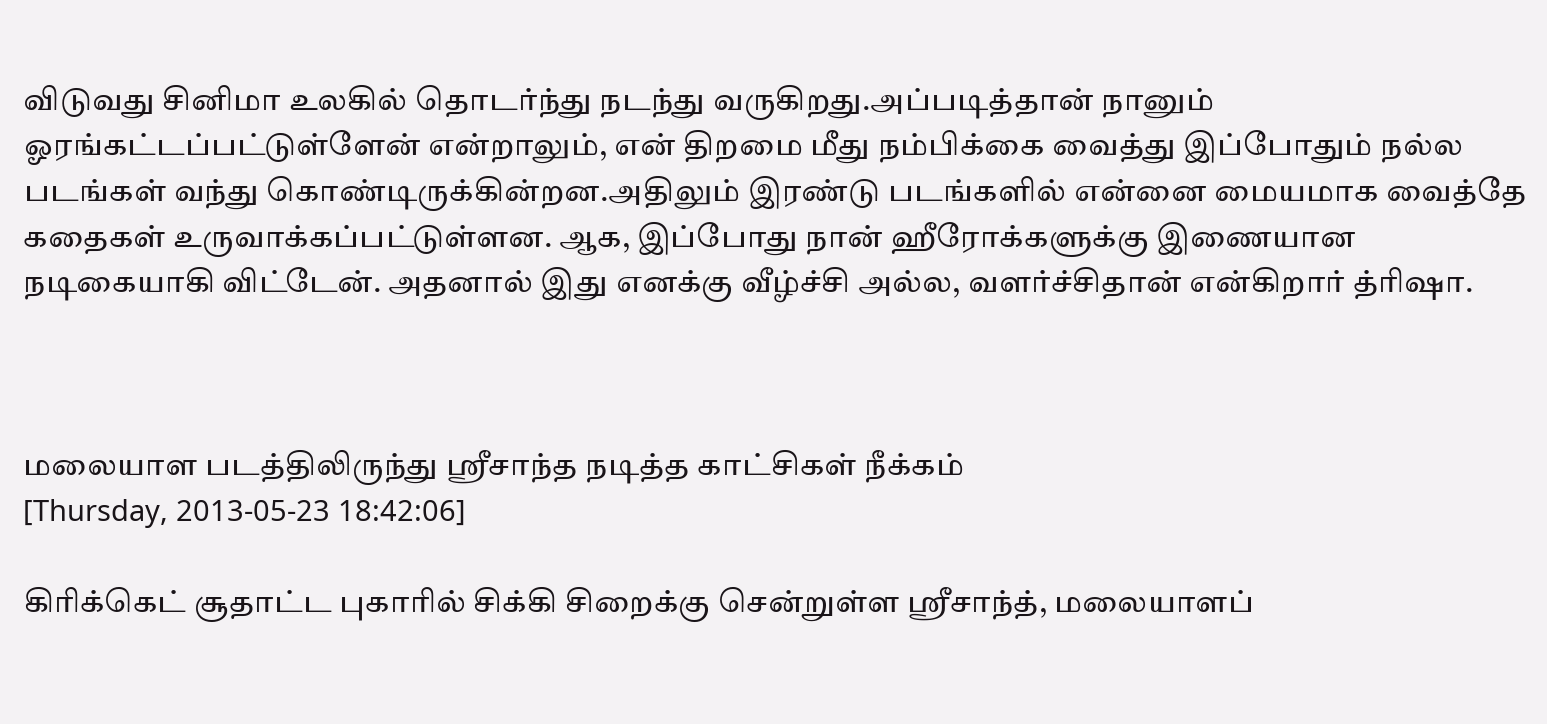விடுவது சினிமா உலகில் தொடர்ந்து நடந்து வருகிறது.அப்படித்தான் நானும் ஓரங்கட்டப்பட்டுள்ளேன் என்றாலும், என் திறமை மீது நம்பிக்கை வைத்து இப்போதும் நல்ல படங்கள் வந்து கொண்டிருக்கின்றன.அதிலும் இரண்டு படங்களில் என்னை மையமாக வைத்தே கதைகள் உருவாக்கப்பட்டுள்ளன. ஆக, இப்போது நான் ஹீரோக்களுக்கு இணையான நடிகையாகி விட்டேன். அதனால் இது எனக்கு வீழ்ச்சி அல்ல, வளர்ச்சிதான் என்கிறார் த்ரிஷா.



மலையாள படத்திலிருந்து ஸ்ரீசாந்த நடித்த காட்சிகள் நீக்கம்
[Thursday, 2013-05-23 18:42:06]

கிரிக்கெட் சூதாட்ட புகாரில் சிக்கி சிறைக்கு சென்றுள்ள ஸ்ரீசாந்த், மலையாளப்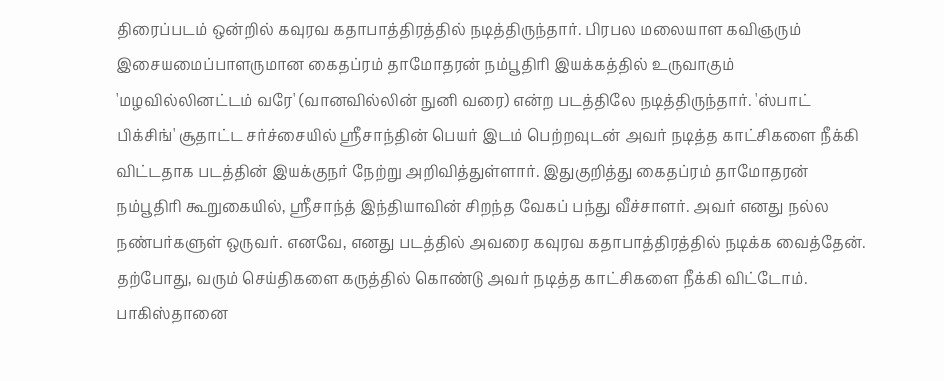திரைப்படம் ஒன்றில் கவுரவ கதாபாத்திரத்தில் நடித்திருந்தார். பிரபல மலையாள கவிஞரும் இசையமைப்பாளருமான கைதப்ரம் தாமோதரன் நம்பூதிரி இயக்கத்தில் உருவாகும் 'மழவில்லினட்டம் வரே' (வானவில்லின் நுனி வரை) என்ற படத்திலே நடித்திருந்தார். 'ஸ்பாட் பிக்சிங்' சூதாட்ட சர்ச்சையில் ஸ்ரீசாந்தின் பெயர் இடம் பெற்றவுடன் அவர் நடித்த காட்சிகளை நீக்கி விட்டதாக படத்தின் இயக்குநர் நேற்று அறிவித்துள்ளார். இதுகுறித்து கைதப்ரம் தாமோதரன் நம்பூதிரி கூறுகையில், ஸ்ரீசாந்த் இந்தியாவின் சிறந்த வேகப் பந்து வீச்சாளர். அவர் எனது நல்ல நண்பர்களுள் ஒருவர். எனவே, எனது படத்தில் அவரை கவுரவ கதாபாத்திரத்தில் நடிக்க வைத்தேன். தற்போது, வரும் செய்திகளை கருத்தில் கொண்டு அவர் நடித்த காட்சிகளை நீக்கி விட்டோம். பாகிஸ்தானை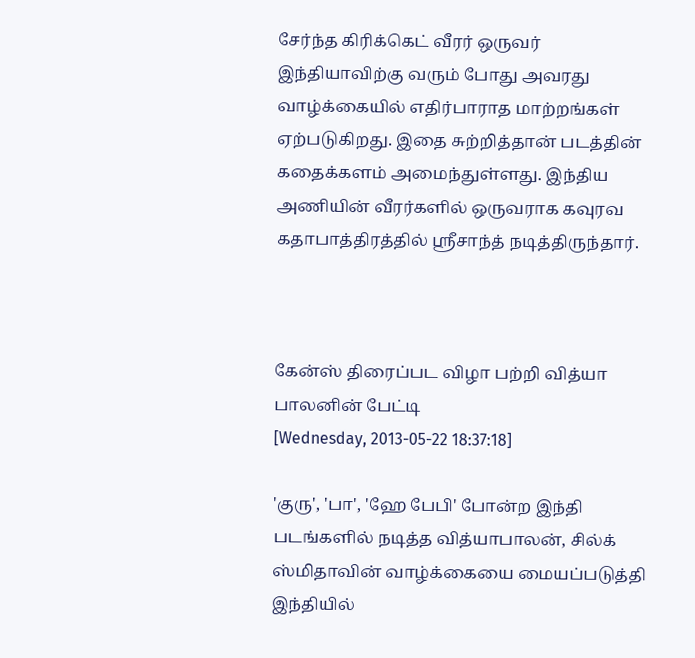சேர்ந்த கிரிக்கெட் வீரர் ஒருவர் இந்தியாவிற்கு வரும் போது அவரது வாழ்க்கையில் எதிர்பாராத மாற்றங்கள் ஏற்படுகிறது. இதை சுற்றித்தான் படத்தின் கதைக்களம் அமைந்துள்ளது. இந்திய அணியின் வீரர்களில் ஒருவராக கவுரவ கதாபாத்திரத்தில் ஸ்ரீசாந்த் நடித்திருந்தார்.



கேன்ஸ் திரைப்பட விழா பற்றி வித்யா பாலனின் பேட்டி
[Wednesday, 2013-05-22 18:37:18]

'குரு', 'பா', 'ஹே பேபி' போன்ற இந்தி படங்களில் நடித்த வித்யாபாலன், சில்க் ஸ்மிதாவின் வாழ்க்கையை மையப்படுத்தி இந்தியில்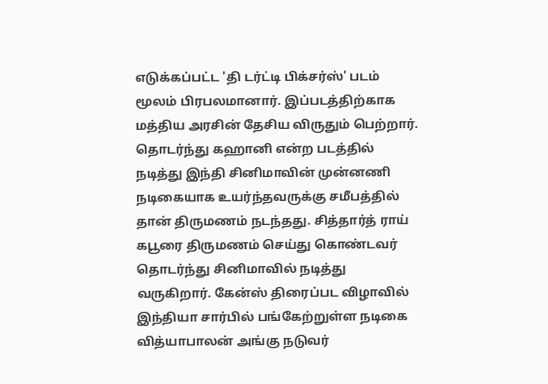எடுக்கப்பட்ட 'தி டர்ட்டி பிக்சர்ஸ்' படம் மூலம் பிரபலமானார். இப்படத்திற்காக மத்திய அரசின் தேசிய விருதும் பெற்றார். தொடர்ந்து கஹானி என்ற படத்தில் நடித்து இந்தி சினிமாவின் முன்னணி நடிகையாக உயர்ந்தவருக்கு சமீபத்தில் தான் திருமணம் நடந்தது. சித்தார்த் ராய் கபூரை திருமணம் செய்து கொண்டவர் தொடர்ந்து சினிமாவில் நடித்து வருகிறார். கேன்ஸ் திரைப்பட விழாவில் இந்தியா சார்பில் பங்கேற்றுள்ள நடிகை வித்யாபாலன் அங்கு நடுவர்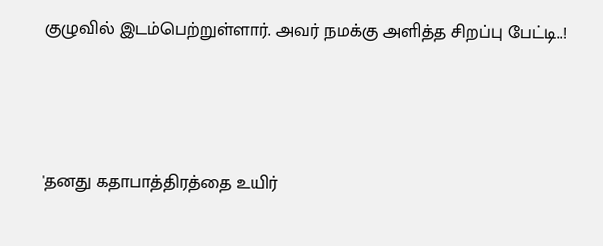குழுவில் இடம்பெற்றுள்ளார். அவர் நமக்கு அளித்த சிறப்பு பேட்டி..!



'தனது கதாபாத்திரத்தை உயிர்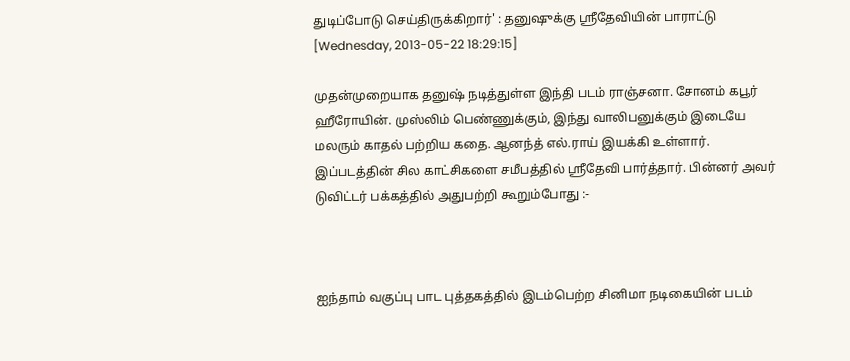துடிப்போடு செய்திருக்கிறார்' : தனுஷுக்கு ஸ்ரீதேவியின் பாராட்டு
[Wednesday, 2013-05-22 18:29:15]

முதன்முறையாக தனுஷ் நடித்துள்ள இந்தி படம் ராஞ்சனா. சோனம் கபூர் ஹீரோயின். முஸ்லிம் பெண்ணுக்கும், இந்து வாலிபனுக்கும் இடையே மலரும் காதல் பற்றிய கதை. ஆனந்த் எல்.ராய் இயக்கி உள்ளார். இப்படத்தின் சில காட்சிகளை சமீபத்தில் ஸ்ரீதேவி பார்த்தார். பின்னர் அவர் டுவிட்டர் பக்கத்தில் அதுபற்றி கூறும்போது :-



ஐந்தாம் வகுப்பு பாட புத்தகத்தில் இடம்பெற்ற சினிமா நடிகையின் படம்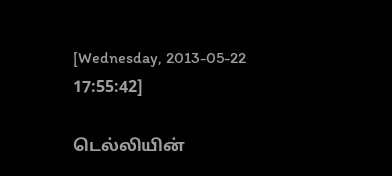[Wednesday, 2013-05-22 17:55:42]

டெல்லியின்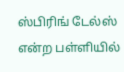ஸ்பிரிங் டேல்ஸ் என்ற பள்ளியில்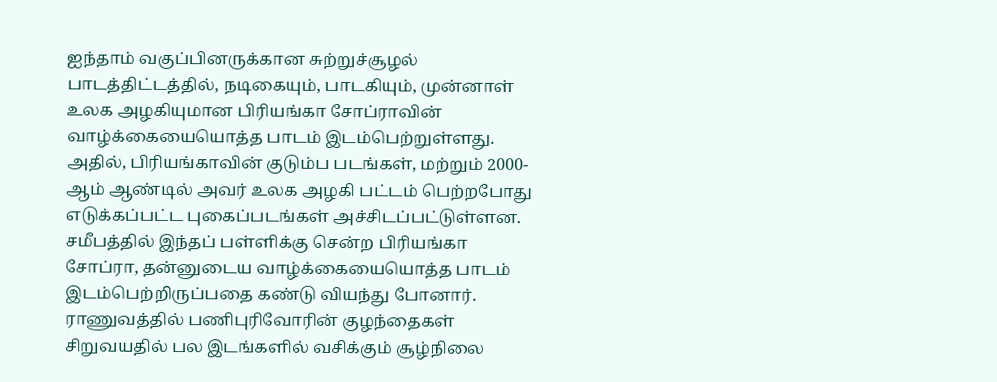ஐந்தாம் வகுப்பினருக்கான சுற்றுச்சூழல் பாடத்திட்டத்தில், நடிகையும், பாடகியும், முன்னாள் உலக அழகியுமான பிரியங்கா சோப்ராவின் வாழ்க்கையையொத்த பாடம் இடம்பெற்றுள்ளது. அதில், பிரியங்காவின் குடும்ப படங்கள், மற்றும் 2000-ஆம் ஆண்டில் அவர் உலக அழகி பட்டம் பெற்றபோது எடுக்கப்பட்ட புகைப்படங்கள் அச்சிடப்பட்டுள்ளன. சமீபத்தில் இந்தப் பள்ளிக்கு சென்ற பிரியங்கா சோப்ரா, தன்னுடைய வாழ்க்கையையொத்த பாடம் இடம்பெற்றிருப்பதை கண்டு வியந்து போனார். ராணுவத்தில் பணிபுரிவோரின் குழந்தைகள் சிறுவயதில் பல இடங்களில் வசிக்கும் சூழ்நிலை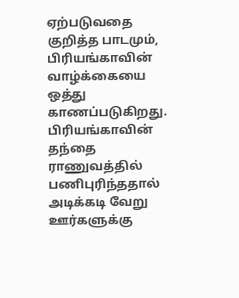ஏற்படுவதை குறித்த பாடமும், பிரியங்காவின் வாழ்க்கையை ஒத்து காணப்படுகிறது. பிரியங்காவின் தந்தை ராணுவத்தில் பணிபுரிந்ததால் அடிக்கடி வேறு ஊர்களுக்கு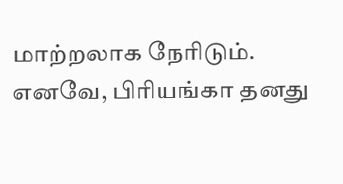மாற்றலாக நேரிடும். எனவே, பிரியங்கா தனது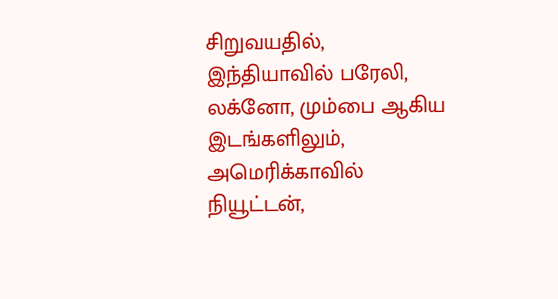சிறுவயதில், இந்தியாவில் பரேலி, லக்னோ, மும்பை ஆகிய இடங்களிலும், அமெரிக்காவில் நியூட்டன்,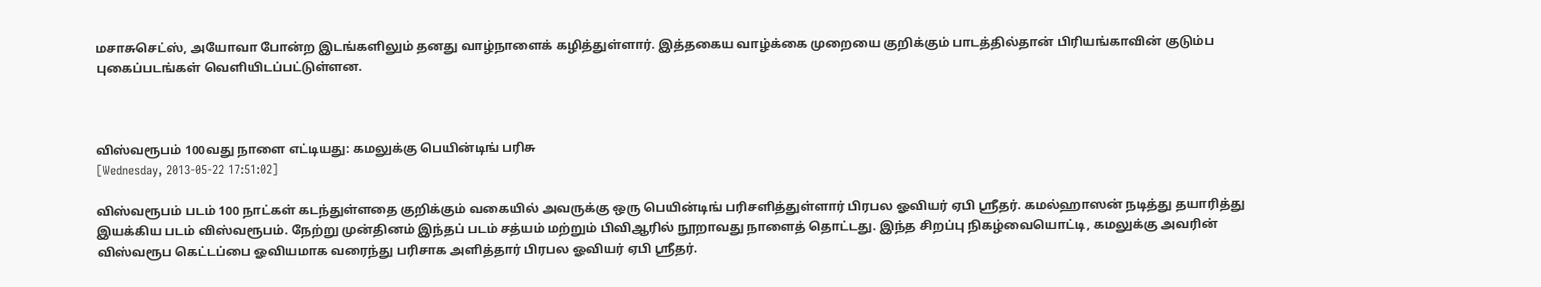மசாசுசெட்ஸ், அயோவா போன்ற இடங்களிலும் தனது வாழ்நாளைக் கழித்துள்ளார். இத்தகைய வாழ்க்கை முறையை குறிக்கும் பாடத்தில்தான் பிரியங்காவின் குடும்ப புகைப்படங்கள் வெளியிடப்பட்டுள்ளன.



விஸ்வரூபம் 100வது நாளை எட்டியது: கமலுக்கு பெயின்டிங் பரிசு
[Wednesday, 2013-05-22 17:51:02]

விஸ்வரூபம் படம் 100 நாட்கள் கடந்துள்ளதை குறிக்கும் வகையில் அவருக்கு ஒரு பெயின்டிங் பரிசளித்துள்ளார் பிரபல ஓவியர் ஏபி ஸ்ரீதர். கமல்ஹாஸன் நடித்து தயாரித்து இயக்கிய படம் விஸ்வரூபம். நேற்று முன்தினம் இந்தப் படம் சத்யம் மற்றும் பிவிஆரில் நூறாவது நாளைத் தொட்டது. இந்த சிறப்பு நிகழ்வையொட்டி, கமலுக்கு அவரின் விஸ்வரூப கெட்டப்பை ஓவியமாக வரைந்து பரிசாக அளித்தார் பிரபல ஓவியர் ஏபி ஸ்ரீதர்.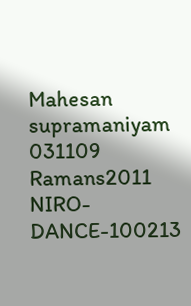Mahesan supramaniyam 031109
Ramans2011
NIRO-DANCE-100213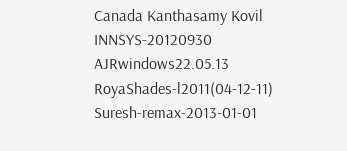Canada Kanthasamy Kovil
INNSYS-20120930
AJRwindows22.05.13
RoyaShades-l2011(04-12-11)
Suresh-remax-2013-01-01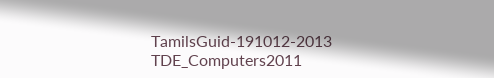TamilsGuid-191012-2013
TDE_Computers2011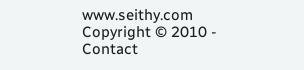www.seithy.com      Copyright © 2010 - Contact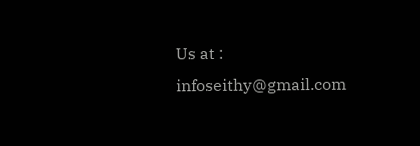Us at : infoseithy@gmail.com